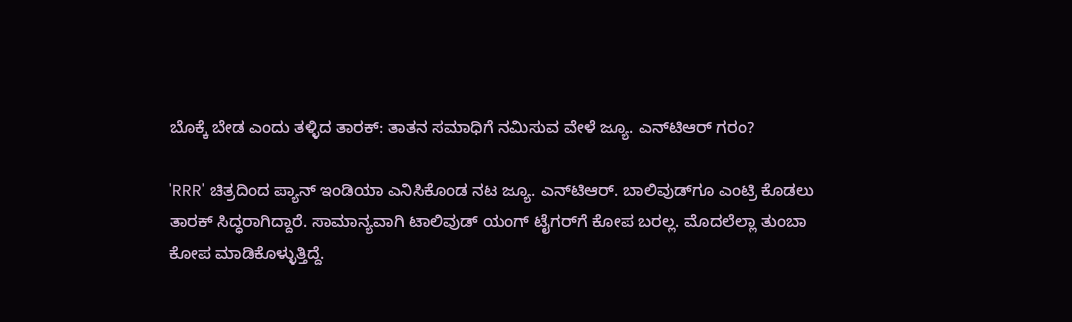ಬೊಕ್ಕೆ ಬೇಡ ಎಂದು ತಳ್ಳಿದ ತಾರಕ್: ತಾತನ ಸಮಾಧಿಗೆ ನಮಿಸುವ ವೇಳೆ ಜ್ಯೂ. ಎನ್‌ಟಿಆರ್ ಗರಂ?

'RRR' ಚಿತ್ರದಿಂದ ಪ್ಯಾನ್ ಇಂಡಿಯಾ ಎನಿಸಿಕೊಂಡ ನಟ ಜ್ಯೂ. ಎನ್‌ಟಿಆರ್. ಬಾಲಿವುಡ್‌ಗೂ ಎಂಟ್ರಿ ಕೊಡಲು ತಾರಕ್ ಸಿದ್ಧರಾಗಿದ್ದಾರೆ. ಸಾಮಾನ್ಯವಾಗಿ ಟಾಲಿವುಡ್ ಯಂಗ್‌ ಟೈಗರ್‌ಗೆ ಕೋಪ ಬರಲ್ಲ. ಮೊದಲೆಲ್ಲಾ ತುಂಬಾ ಕೋಪ ಮಾಡಿಕೊಳ್ಳುತ್ತಿದ್ದೆ.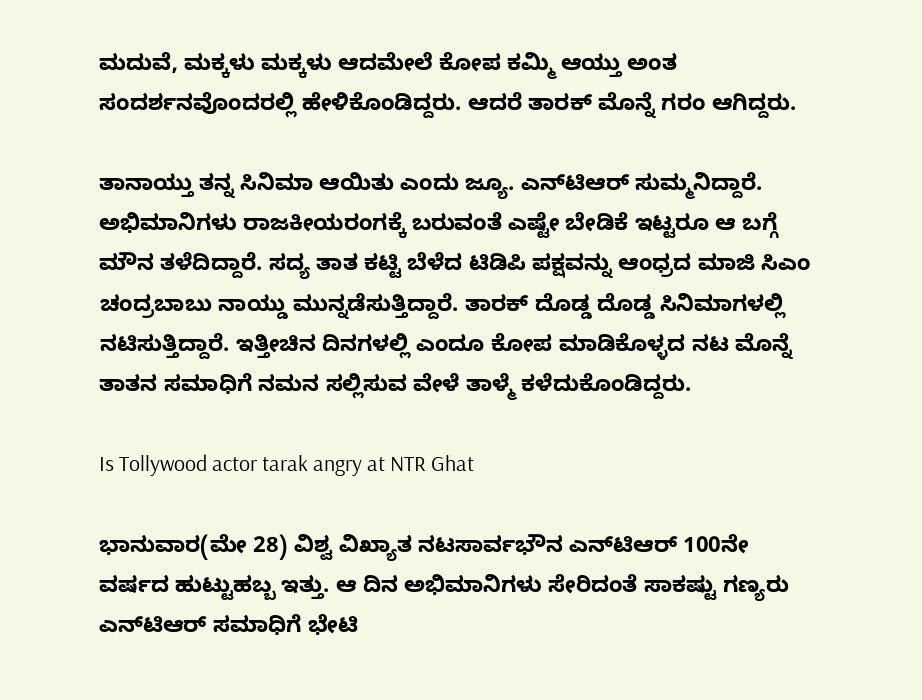ಮದುವೆ, ಮಕ್ಕಳು ಮಕ್ಕಳು ಆದಮೇಲೆ ಕೋಪ ಕಮ್ಮಿ ಆಯ್ತು ಅಂತ ಸಂದರ್ಶನವೊಂದರಲ್ಲಿ ಹೇಳಿಕೊಂಡಿದ್ದರು. ಆದರೆ ತಾರಕ್ ಮೊನ್ನೆ ಗರಂ ಆಗಿದ್ದರು.

ತಾನಾಯ್ತು ತನ್ನ ಸಿನಿಮಾ ಆಯಿತು ಎಂದು ಜ್ಯೂ. ಎನ್‌ಟಿಆರ್ ಸುಮ್ಮನಿದ್ದಾರೆ. ಅಭಿಮಾನಿಗಳು ರಾಜಕೀಯರಂಗಕ್ಕೆ ಬರುವಂತೆ ಎಷ್ಟೇ ಬೇಡಿಕೆ ಇಟ್ಟರೂ ಆ ಬಗ್ಗೆ ಮೌನ ತಳೆದಿದ್ದಾರೆ. ಸದ್ಯ ತಾತ ಕಟ್ಟಿ ಬೆಳೆದ ಟಿಡಿಪಿ ಪಕ್ಷವನ್ನು ಆಂಧ್ರದ ಮಾಜಿ ಸಿಎಂ ಚಂದ್ರಬಾಬು ನಾಯ್ಡು ಮುನ್ನಡೆಸುತ್ತಿದ್ದಾರೆ. ತಾರಕ್ ದೊಡ್ಡ ದೊಡ್ಡ ಸಿನಿಮಾಗಳಲ್ಲಿ ನಟಿಸುತ್ತಿದ್ದಾರೆ. ಇತ್ತೀಚಿನ ದಿನಗಳಲ್ಲಿ ಎಂದೂ ಕೋಪ ಮಾಡಿಕೊಳ್ಳದ ನಟ ಮೊನ್ನೆ ತಾತನ ಸಮಾಧಿಗೆ ನಮನ ಸಲ್ಲಿಸುವ ವೇಳೆ ತಾಳ್ಮೆ ಕಳೆದುಕೊಂಡಿದ್ದರು.

Is Tollywood actor tarak angry at NTR Ghat

ಭಾನುವಾರ(ಮೇ 28) ವಿಶ್ವ ವಿಖ್ಯಾತ ನಟಸಾರ್ವಭೌನ ಎನ್‌ಟಿಆರ್‌ 100ನೇ ವರ್ಷದ ಹುಟ್ಟುಹಬ್ಬ ಇತ್ತು. ಆ ದಿನ ಅಭಿಮಾನಿಗಳು ಸೇರಿದಂತೆ ಸಾಕಷ್ಟು ಗಣ್ಯರು ಎನ್‌ಟಿಆರ್ ಸಮಾಧಿಗೆ ಭೇಟಿ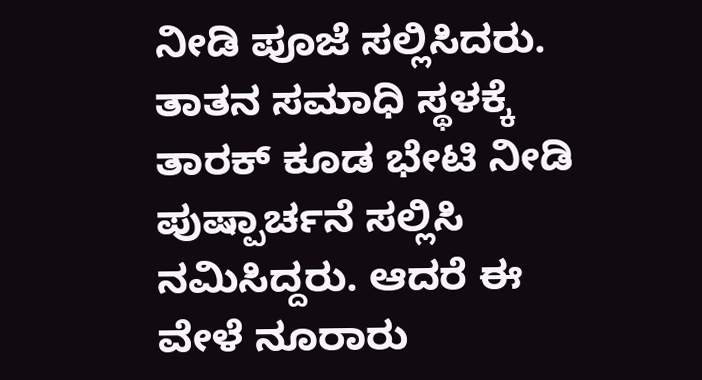ನೀಡಿ ಪೂಜೆ ಸಲ್ಲಿಸಿದರು. ತಾತನ ಸಮಾಧಿ ಸ್ಥಳಕ್ಕೆ ತಾರಕ್ ಕೂಡ ಭೇಟಿ ನೀಡಿ ಪುಷ್ಪಾರ್ಚನೆ ಸಲ್ಲಿಸಿ ನಮಿಸಿದ್ದರು. ಆದರೆ ಈ ವೇಳೆ ನೂರಾರು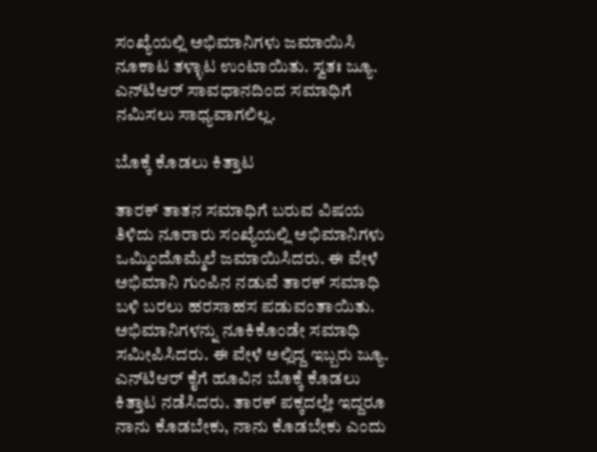ಸಂಖ್ಯೆಯಲ್ಲಿ ಅಭಿಮಾನಿಗಳು ಜಮಾಯಿಸಿ ನೂಕಾಟ ತಳ್ಳಾಟ ಉಂಟಾಯಿತು. ಸ್ವತಃ ಜ್ಯೂ. ಎನ್‌ಟಿಆರ್ ಸಾವಧಾನದಿಂದ ಸಮಾಧಿಗೆ ನಮಿಸಲು ಸಾಧ್ಯವಾಗಲಿಲ್ಲ.

ಬೊಕ್ಕೆ ಕೊಡಲು ಕಿತ್ತಾಟ

ತಾರಕ್ ತಾತನ ಸಮಾಧಿಗೆ ಬರುವ ವಿಷಯ ತಿಳಿದು ನೂರಾರು ಸಂಖ್ಯೆಯಲ್ಲಿ ಅಭಿಮಾನಿಗಳು ಒಮ್ಮಿಂದೊಮ್ಮೆಲೆ ಜಮಾಯಿಸಿದರು. ಈ ವೇಳೆ ಅಭಿಮಾನಿ ಗುಂಪಿನ ನಡುವೆ ತಾರಕ್ ಸಮಾಧಿ ಬಳಿ ಬರಲು ಹರಸಾಹಸ ಪಡುವಂತಾಯಿತು. ಅಭಿಮಾನಿಗಳನ್ನು ನೂಕಿಕೊಂಡೇ ಸಮಾಧಿ ಸಮೀಪಿಸಿದರು. ಈ ವೇಳೆ ಅಲ್ಲಿದ್ದ ಇಬ್ಬರು ಜ್ಯೂ. ಎನ್‌ಟಿಆರ್‌ ಕೈಗೆ ಹೂವಿನ ಬೊಕ್ಕೆ ಕೊಡಲು ಕಿತ್ತಾಟ ನಡೆಸಿದರು. ತಾರಕ್‌ ಪಕ್ಕದಲ್ಲೇ ಇದ್ದರೂ ನಾನು ಕೊಡಬೇಕು, ನಾನು ಕೊಡಬೇಕು ಎಂದು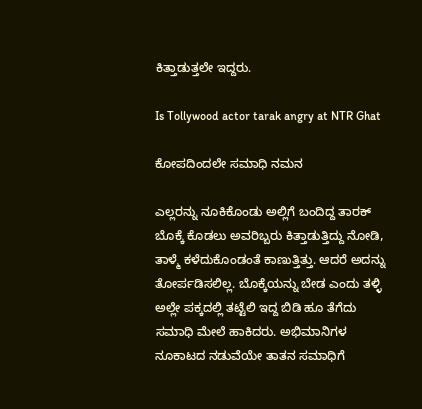ಕಿತ್ತಾಡುತ್ತಲೇ ಇದ್ದರು.

Is Tollywood actor tarak angry at NTR Ghat

ಕೋಪದಿಂದಲೇ ಸಮಾಧಿ ನಮನ

ಎಲ್ಲರನ್ನು ನೂಕಿಕೊಂಡು ಅಲ್ಲಿಗೆ ಬಂದಿದ್ದ ತಾರಕ್ ಬೊಕ್ಕೆ ಕೊಡಲು ಅವರಿಬ್ಬರು ಕಿತ್ತಾಡುತ್ತಿದ್ದು ನೋಡಿ, ತಾಳ್ಮೆ ಕಳೆದುಕೊಂಡಂತೆ ಕಾಣುತ್ತಿತ್ತು. ಆದರೆ ಅದನ್ನು ತೋರ್ಪಡಿಸಲಿಲ್ಲ. ಬೊಕ್ಕೆಯನ್ನು ಬೇಡ ಎಂದು ತಳ್ಳಿ ಅಲ್ಲೇ ಪಕ್ಕದಲ್ಲಿ ತಟ್ಟೆಲಿ ಇದ್ದ ಬಿಡಿ ಹೂ ತೆಗೆದು ಸಮಾಧಿ ಮೇಲೆ ಹಾಕಿದರು. ಅಭಿಮಾನಿಗಳ ನೂಕಾಟದ ನಡುವೆಯೇ ತಾತನ ಸಮಾಧಿಗೆ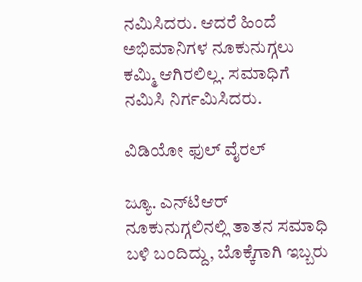ನಮಿಸಿದರು. ಆದರೆ ಹಿಂದೆ ಅಭಿಮಾನಿಗಳ ನೂಕುನುಗ್ಗಲು ಕಮ್ಮಿ ಆಗಿರಲಿಲ್ಲ. ಸಮಾಧಿಗೆ ನಮಿಸಿ ನಿರ್ಗಮಿಸಿದರು.

ವಿಡಿಯೋ ಫುಲ್ ವೈರಲ್

ಜ್ಯೂ. ಎನ್‌ಟಿಆರ್‌ ನೂಕುನುಗ್ಗಲಿನಲ್ಲಿ ತಾತನ ಸಮಾಧಿ ಬಳಿ ಬಂದಿದ್ದು, ಬೊಕ್ಕೆಗಾಗಿ ಇಬ್ಬರು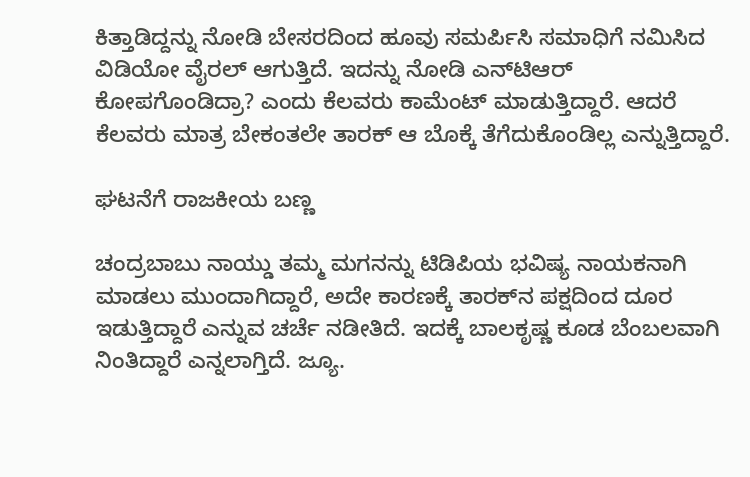ಕಿತ್ತಾಡಿದ್ದನ್ನು ನೋಡಿ ಬೇಸರದಿಂದ ಹೂವು ಸಮರ್ಪಿಸಿ ಸಮಾಧಿಗೆ ನಮಿಸಿದ ವಿಡಿಯೋ ವೈರಲ್ ಆಗುತ್ತಿದೆ. ಇದನ್ನು ನೋಡಿ ಎನ್‌ಟಿಆರ್‌ ಕೋಪಗೊಂಡಿದ್ರಾ? ಎಂದು ಕೆಲವರು ಕಾಮೆಂಟ್ ಮಾಡುತ್ತಿದ್ದಾರೆ. ಆದರೆ ಕೆಲವರು ಮಾತ್ರ ಬೇಕಂತಲೇ ತಾರಕ್ ಆ ಬೊಕ್ಕೆ ತೆಗೆದುಕೊಂಡಿಲ್ಲ ಎನ್ನುತ್ತಿದ್ದಾರೆ.

ಘಟನೆಗೆ ರಾಜಕೀಯ ಬಣ್ಣ

ಚಂದ್ರಬಾಬು ನಾಯ್ಡು ತಮ್ಮ ಮಗನನ್ನು ಟಿಡಿಪಿಯ ಭವಿಷ್ಯ ನಾಯಕನಾಗಿ ಮಾಡಲು ಮುಂದಾಗಿದ್ದಾರೆ, ಅದೇ ಕಾರಣಕ್ಕೆ ತಾರಕ್‌ನ ಪಕ್ಷದಿಂದ ದೂರ ಇಡುತ್ತಿದ್ದಾರೆ ಎನ್ನುವ ಚರ್ಚೆ ನಡೀತಿದೆ. ಇದಕ್ಕೆ ಬಾಲಕೃಷ್ಣ ಕೂಡ ಬೆಂಬಲವಾಗಿ ನಿಂತಿದ್ದಾರೆ ಎನ್ನಲಾಗ್ತಿದೆ. ಜ್ಯೂ.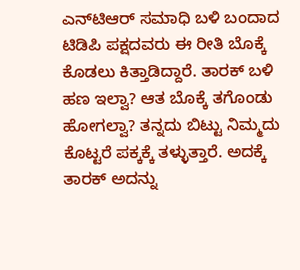ಎನ್‌ಟಿಆರ್‌ ಸಮಾಧಿ ಬಳಿ ಬಂದಾದ ಟಿಡಿಪಿ ಪಕ್ಷದವರು ಈ ರೀತಿ ಬೊಕ್ಕೆ ಕೊಡಲು ಕಿತ್ತಾಡಿದ್ದಾರೆ. ತಾರಕ್ ಬಳಿ ಹಣ ಇಲ್ವಾ? ಆತ ಬೊಕ್ಕೆ ತಗೊಂಡು ಹೋಗಲ್ವಾ? ತನ್ನದು ಬಿಟ್ಟು ನಿಮ್ಮದು ಕೊಟ್ಟರೆ ಪಕ್ಕಕ್ಕೆ ತಳ್ಳುತ್ತಾರೆ. ಅದಕ್ಕೆ ತಾರಕ್ ಅದನ್ನು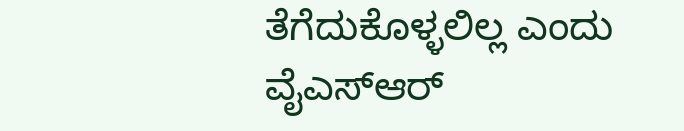ತೆಗೆದುಕೊಳ್ಳಲಿಲ್ಲ ಎಂದು ವೈಎಸ್‌ಆರ್‌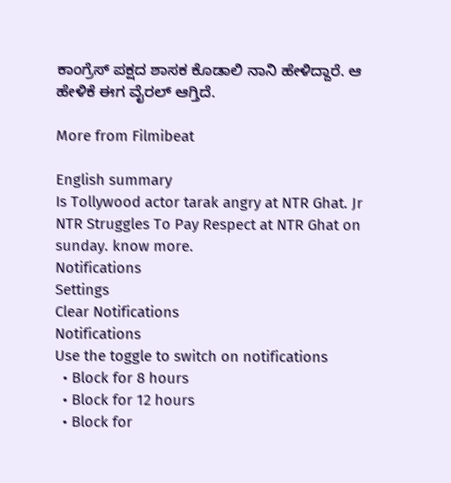ಕಾಂಗ್ರೆಸ್ ಪಕ್ಷದ ಶಾಸಕ ಕೊಡಾಲಿ ನಾನಿ ಹೇಳಿದ್ದಾರೆ. ಆ ಹೇಳಿಕೆ ಈಗ ವೈರಲ್ ಆಗ್ತಿದೆ.

More from Filmibeat

English summary
Is Tollywood actor tarak angry at NTR Ghat. Jr NTR Struggles To Pay Respect at NTR Ghat on sunday. know more.
Notifications
Settings
Clear Notifications
Notifications
Use the toggle to switch on notifications
  • Block for 8 hours
  • Block for 12 hours
  • Block for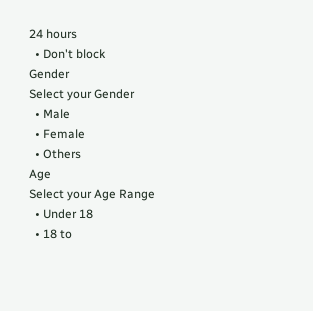24 hours
  • Don't block
Gender
Select your Gender
  • Male
  • Female
  • Others
Age
Select your Age Range
  • Under 18
  • 18 to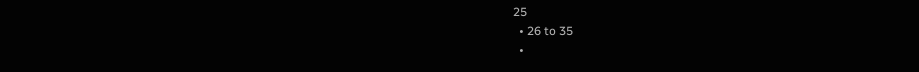25
  • 26 to 35
  •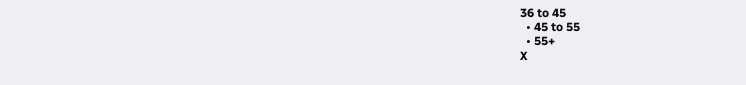36 to 45
  • 45 to 55
  • 55+
X